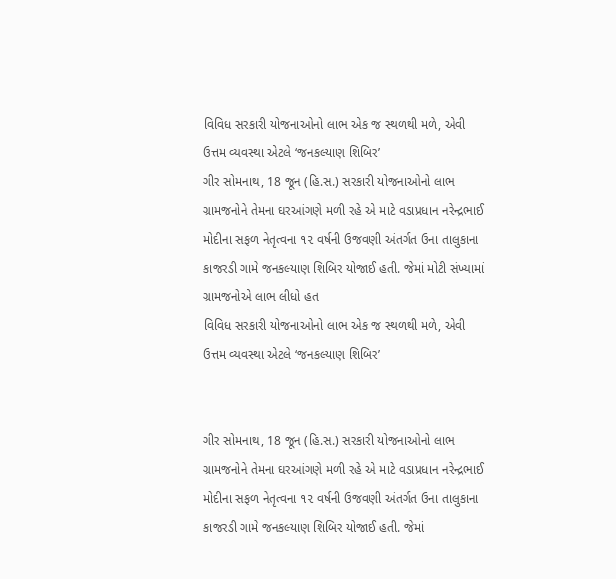વિવિધ સરકારી યોજનાઓનો લાભ એક જ સ્થળથી મળે, એવી ઉત્તમ વ્યવસ્થા એટલે ‘જનકલ્યાણ શિબિર’
ગીર સોમનાથ, 18 જૂન (હિ.સ.) સરકારી યોજનાઓનો લાભ ગ્રામજનોને તેમના ઘરઆંગણે મળી રહે એ માટે વડાપ્રધાન નરેન્દ્રભાઈ મોદીના સફળ નેતૃત્વના ૧૨ વર્ષની ઉજવણી અંતર્ગત ઉના તાલુકાના કાજરડી ગામે જનકલ્યાણ શિબિર યોજાઈ હતી. જેમાં મોટી સંખ્યામાં ગ્રામજનોએ લાભ લીધો હત
વિવિધ સરકારી યોજનાઓનો લાભ એક જ સ્થળથી મળે, એવી ઉત્તમ વ્યવસ્થા એટલે ‘જનકલ્યાણ શિબિર’


ગીર સોમનાથ, 18 જૂન (હિ.સ.) સરકારી યોજનાઓનો લાભ ગ્રામજનોને તેમના ઘરઆંગણે મળી રહે એ માટે વડાપ્રધાન નરેન્દ્રભાઈ મોદીના સફળ નેતૃત્વના ૧૨ વર્ષની ઉજવણી અંતર્ગત ઉના તાલુકાના કાજરડી ગામે જનકલ્યાણ શિબિર યોજાઈ હતી. જેમાં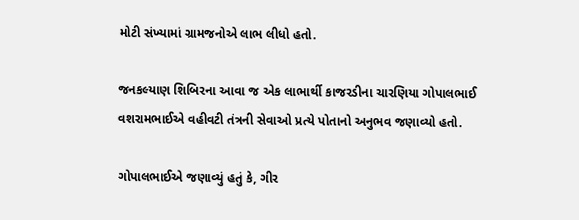મોટી સંખ્યામાં ગ્રામજનોએ લાભ લીધો હતો.

જનકલ્યાણ શિબિરના આવા જ એક લાભાર્થી કાજરડીના ચારણિયા ગોપાલભાઈ વશરામભાઈએ વહીવટી તંત્રની સેવાઓ પ્રત્યે પોતાનો અનુભવ જણાવ્યો હતો.

ગોપાલભાઈએ જણાવ્યું હતું કે, ગીર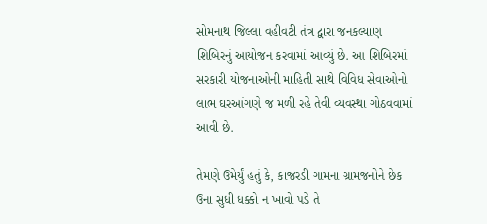સોમનાથ જિલ્લા વહીવટી તંત્ર દ્વારા જનકલ્યાણ શિબિરનું આયોજન કરવામાં આવ્યું છે. આ શિબિરમાં સરકારી યોજનાઓની માહિતી સાથે વિવિધ સેવાઓનો લાભ ઘરઆંગણે જ મળી રહે તેવી વ્યવસ્થા ગોઠવવામાં આવી છે.

તેમણે ઉમેર્યું હતું કે, કાજરડી ગામના ગ્રામજનોને છેક ઉના સુધી ધક્કો ન ખાવો પડે તે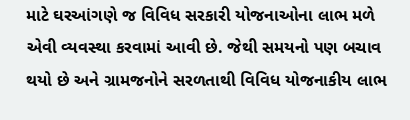માટે ઘરઆંગણે જ વિવિધ સરકારી યોજનાઓના લાભ મળે એવી વ્યવસ્થા કરવામાં આવી છે. જેથી સમયનો પણ બચાવ થયો છે અને ગ્રામજનોને સરળતાથી વિવિધ યોજનાકીય લાભ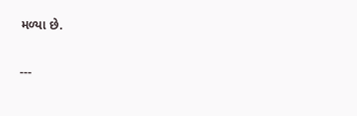મળ્યા છે.

---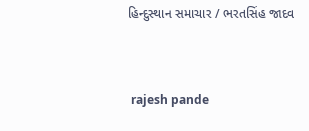હિન્દુસ્થાન સમાચાર / ભરતસિંહ જાદવ


 rajesh pande